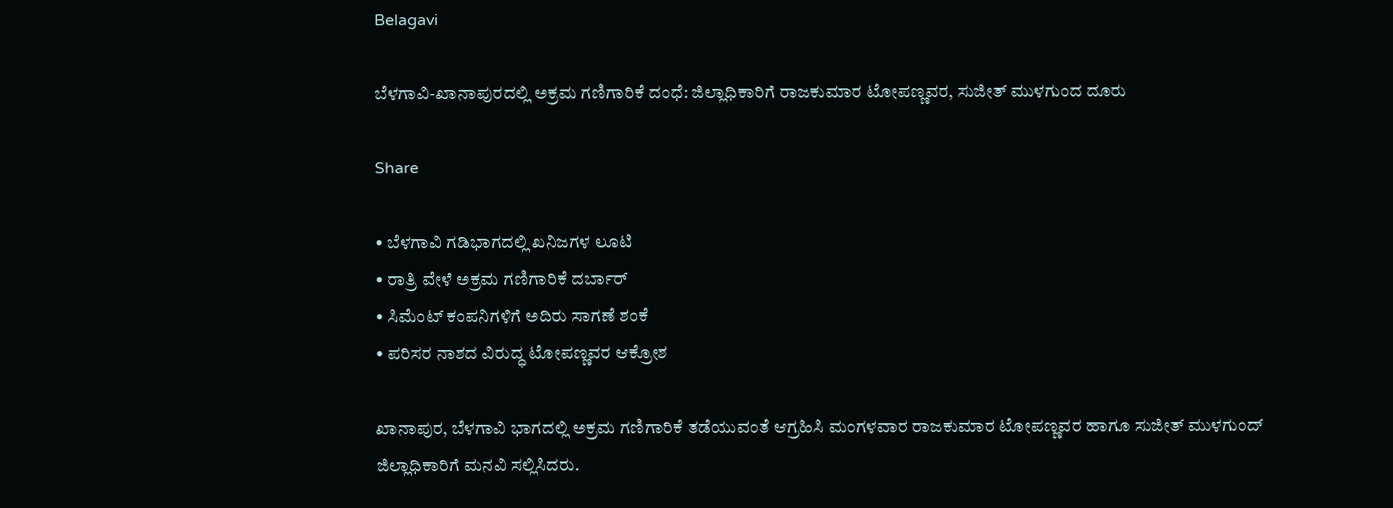Belagavi

ಬೆಳಗಾವಿ-ಖಾನಾಪುರದಲ್ಲಿ ಅಕ್ರಮ ಗಣಿಗಾರಿಕೆ ದಂಧೆ: ಜಿಲ್ಲಾಧಿಕಾರಿಗೆ ರಾಜಕುಮಾರ ಟೋಪಣ್ಣವರ, ಸುಜೀತ್ ಮುಳಗುಂದ ದೂರು

Share

• ಬೆಳಗಾವಿ ಗಡಿಭಾಗದಲ್ಲಿ ಖನಿಜಗಳ ಲೂಟಿ
• ರಾತ್ರಿ ವೇಳೆ ಅಕ್ರಮ ಗಣಿಗಾರಿಕೆ ದರ್ಬಾರ್
• ಸಿಮೆಂಟ್ ಕಂಪನಿಗಳಿಗೆ ಅದಿರು ಸಾಗಣೆ ಶಂಕೆ
• ಪರಿಸರ ನಾಶದ ವಿರುದ್ಧ ಟೋಪಣ್ಣವರ ಆಕ್ರೋಶ

ಖಾನಾಪುರ, ಬೆಳಗಾವಿ ಭಾಗದಲ್ಲಿ ಅಕ್ರಮ ಗಣಿಗಾರಿಕೆ ತಡೆಯುವಂತೆ ಆಗ್ರಹಿಸಿ ಮಂಗಳವಾರ ರಾಜಕುಮಾರ ಟೋಪಣ್ಣವರ ಹಾಗೂ ಸುಜೀತ್ ಮುಳಗುಂದ್ ಜಿಲ್ಲಾಧಿಕಾರಿಗೆ ಮನವಿ ಸಲ್ಲಿಸಿದರು.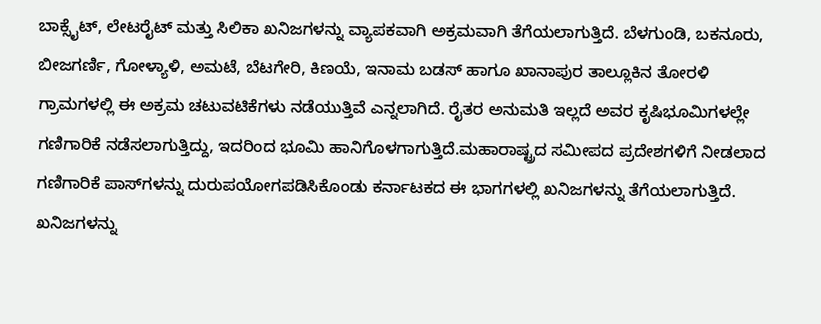ಬಾಕ್ಸೈಟ್, ಲೇಟರೈಟ್ ಮತ್ತು ಸಿಲಿಕಾ ಖನಿಜಗಳನ್ನು ವ್ಯಾಪಕವಾಗಿ ಅಕ್ರಮವಾಗಿ ತೆಗೆಯಲಾಗುತ್ತಿದೆ. ಬೆಳಗುಂಡಿ, ಬಕನೂರು, ಬೀಜಗರ್ಣಿ, ಗೋಳ್ಯಾಳಿ, ಅಮಟೆ, ಬೆಟಗೇರಿ, ಕಿಣಯೆ, ಇನಾಮ ಬಡಸ್ ಹಾಗೂ ಖಾನಾಪುರ ತಾಲ್ಲೂಕಿನ ತೋರಳಿ ಗ್ರಾಮಗಳಲ್ಲಿ ಈ ಅಕ್ರಮ ಚಟುವಟಿಕೆಗಳು ನಡೆಯುತ್ತಿವೆ ಎನ್ನಲಾಗಿದೆ. ರೈತರ ಅನುಮತಿ ಇಲ್ಲದೆ ಅವರ ಕೃಷಿಭೂಮಿಗಳಲ್ಲೇ ಗಣಿಗಾರಿಕೆ ನಡೆಸಲಾಗುತ್ತಿದ್ದು, ಇದರಿಂದ ಭೂಮಿ ಹಾನಿಗೊಳಗಾಗುತ್ತಿದೆ.ಮಹಾರಾಷ್ಟ್ರದ ಸಮೀಪದ ಪ್ರದೇಶಗಳಿಗೆ ನೀಡಲಾದ ಗಣಿಗಾರಿಕೆ ಪಾಸ್‌ಗಳನ್ನು ದುರುಪಯೋಗಪಡಿಸಿಕೊಂಡು ಕರ್ನಾಟಕದ ಈ ಭಾಗಗಳಲ್ಲಿ ಖನಿಜಗಳನ್ನು ತೆಗೆಯಲಾಗುತ್ತಿದೆ. ಖನಿಜಗಳನ್ನು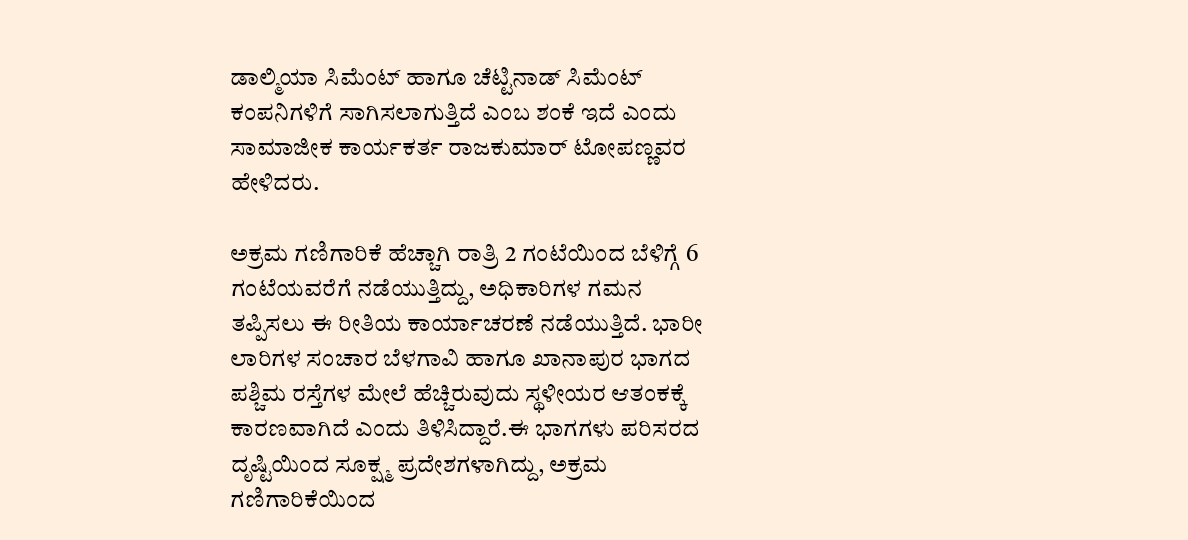ಡಾಲ್ಮಿಯಾ ಸಿಮೆಂಟ್ ಹಾಗೂ ಚೆಟ್ಟಿನಾಡ್ ಸಿಮೆಂಟ್ ಕಂಪನಿಗಳಿಗೆ ಸಾಗಿಸಲಾಗುತ್ತಿದೆ ಎಂಬ ಶಂಕೆ ಇದೆ ಎಂದು ಸಾಮಾಜೀಕ ಕಾರ್ಯಕರ್ತ ರಾಜಕುಮಾರ್ ಟೋಪಣ್ಣವರ ಹೇಳಿದರು.

ಅಕ್ರಮ ಗಣಿಗಾರಿಕೆ ಹೆಚ್ಚಾಗಿ ರಾತ್ರಿ 2 ಗಂಟೆಯಿಂದ ಬೆಳಿಗ್ಗೆ 6 ಗಂಟೆಯವರೆಗೆ ನಡೆಯುತ್ತಿದ್ದು, ಅಧಿಕಾರಿಗಳ ಗಮನ ತಪ್ಪಿಸಲು ಈ ರೀತಿಯ ಕಾರ್ಯಾಚರಣೆ ನಡೆಯುತ್ತಿದೆ. ಭಾರೀ ಲಾರಿಗಳ ಸಂಚಾರ ಬೆಳಗಾವಿ ಹಾಗೂ ಖಾನಾಪುರ ಭಾಗದ ಪಶ್ಚಿಮ ರಸ್ತೆಗಳ ಮೇಲೆ ಹೆಚ್ಚಿರುವುದು ಸ್ಥಳೀಯರ ಆತಂಕಕ್ಕೆ ಕಾರಣವಾಗಿದೆ ಎಂದು ತಿಳಿಸಿದ್ದಾರೆ.ಈ ಭಾಗಗಳು ಪರಿಸರದ ದೃಷ್ಟಿಯಿಂದ ಸೂಕ್ಷ್ಮ ಪ್ರದೇಶಗಳಾಗಿದ್ದು, ಅಕ್ರಮ ಗಣಿಗಾರಿಕೆಯಿಂದ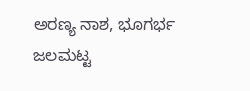ಅರಣ್ಯ ನಾಶ, ಭೂಗರ್ಭ ಜಲಮಟ್ಟ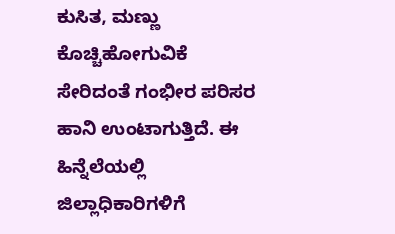ಕುಸಿತ, ಮಣ್ಣು ಕೊಚ್ಚಿಹೋಗುವಿಕೆ ಸೇರಿದಂತೆ ಗಂಭೀರ ಪರಿಸರ ಹಾನಿ ಉಂಟಾಗುತ್ತಿದೆ. ಈ ಹಿನ್ನೆಲೆಯಲ್ಲಿ ಜಿಲ್ಲಾಧಿಕಾರಿಗಳಿಗೆ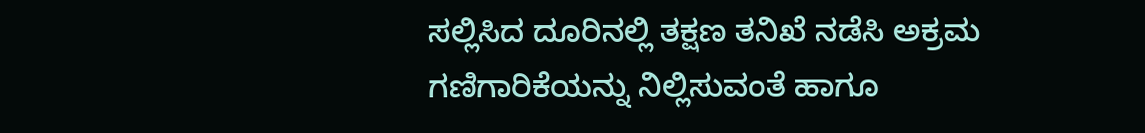ಸಲ್ಲಿಸಿದ ದೂರಿನಲ್ಲಿ ತಕ್ಷಣ ತನಿಖೆ ನಡೆಸಿ ಅಕ್ರಮ ಗಣಿಗಾರಿಕೆಯನ್ನು ನಿಲ್ಲಿಸುವಂತೆ ಹಾಗೂ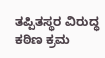ತಪ್ಪಿತಸ್ಥರ ವಿರುದ್ಧ ಕಠಿಣ ಕ್ರಮ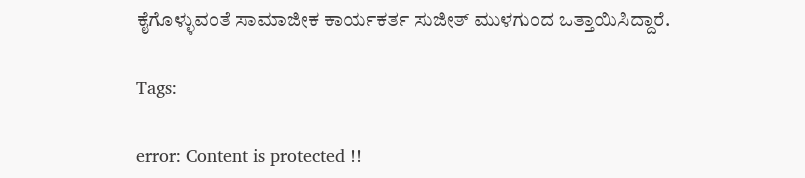ಕೈಗೊಳ್ಳುವಂತೆ ಸಾಮಾಜೀಕ ಕಾರ್ಯಕರ್ತ ಸುಜೀತ್ ಮುಳಗುಂದ ಒತ್ತಾಯಿಸಿದ್ದಾರೆ.

Tags:

error: Content is protected !!